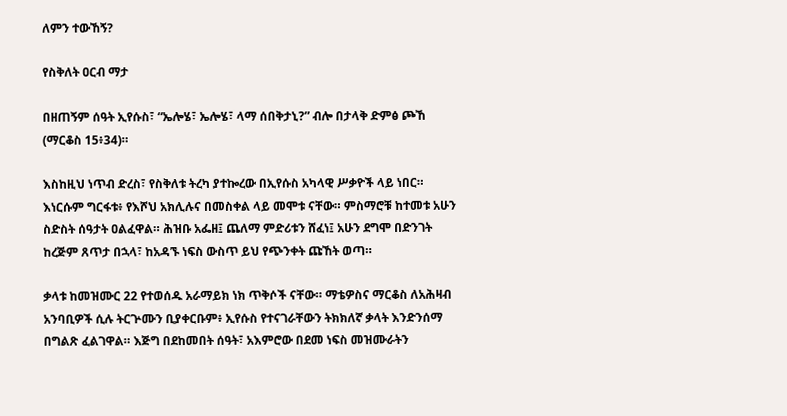ለምን ተውኸኝ?

የስቅለት ዐርብ ማታ

በዘጠኝም ሰዓት ኢየሱስ፣ “ኤሎሄ፣ ኤሎሄ፣ ላማ ሰበቅታኒ?” ብሎ በታላቅ ድምፅ ጮኸ (ማርቆስ 15፥34)።

እስከዚህ ነጥብ ድረስ፣ የስቅለቱ ትረካ ያተኰረው በኢየሱስ አካላዊ ሥቃዮች ላይ ነበር። እነርሱም ግርፋቱ፥ የእሾህ አክሊሉና በመስቀል ላይ መሞቱ ናቸው። ምስማሮቹ ከተመቱ አሁን ስድስት ሰዓታት ዐልፈዋል። ሕዝቡ አፌዘ፤ ጨለማ ምድሪቱን ሸፈነ፤ አሁን ደግሞ በድንገት ከረጅም ጸጥታ በኋላ፣ ከአዳኙ ነፍስ ውስጥ ይህ የጭንቀት ጩኸት ወጣ።

ቃላቱ ከመዝሙር 22 የተወሰዱ አራማይክ ነክ ጥቅሶች ናቸው። ማቴዎስና ማርቆስ ለአሕዛብ አንባቢዎች ሲሉ ትርጕሙን ቢያቀርቡም፥ ኢየሱስ የተናገራቸውን ትክክለኛ ቃላት እንድንሰማ በግልጽ ፈልገዋል። እጅግ በደከመበት ሰዓት፣ አእምሮው በደመ ነፍስ መዝሙራትን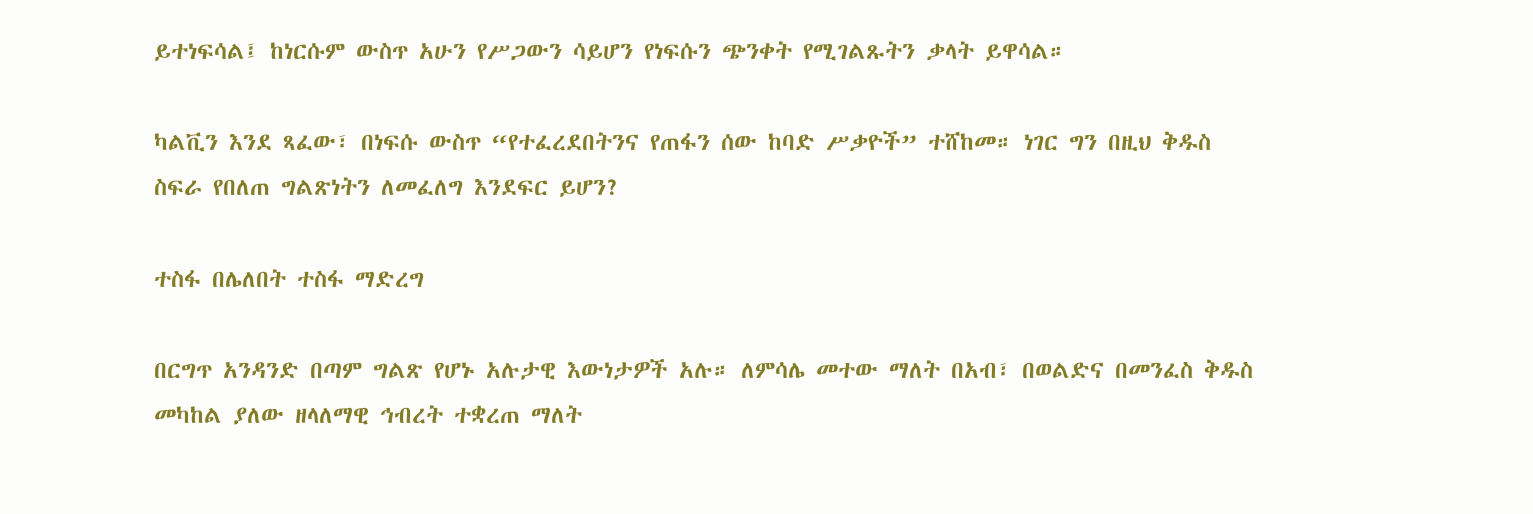ይተነፍሳል፤ ከነርሱም ውስጥ አሁን የሥጋውን ሳይሆን የነፍሱን ጭንቀት የሚገልጹትን ቃላት ይዋሳል።

ካልቪን እንደ ጻፈው፣ በነፍሱ ውስጥ “የተፈረደበትንና የጠፋን ሰው ከባድ ሥቃዮች” ተሸከመ። ነገር ግን በዚህ ቅዱስ ስፍራ የበለጠ ግልጽነትን ለመፈለግ እንደፍር ይሆን?

ተስፋ በሌለበት ተስፋ ማድረግ

በርግጥ አንዳንድ በጣም ግልጽ የሆኑ አሉታዊ እውነታዎች አሉ። ለምሳሌ መተው ማለት በአብ፣ በወልድና በመንፈስ ቅዱስ መካከል ያለው ዘላለማዊ ኅብረት ተቋረጠ ማለት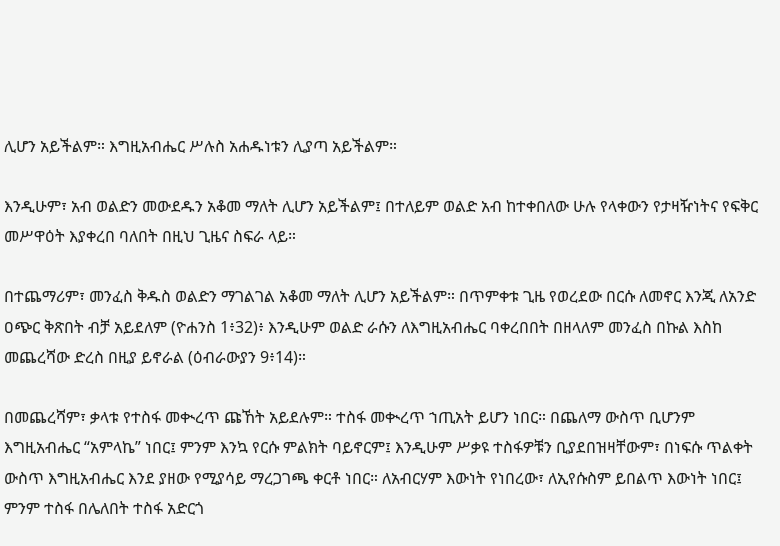ሊሆን አይችልም። እግዚአብሔር ሥሉስ አሐዱነቱን ሊያጣ አይችልም።

እንዲሁም፣ አብ ወልድን መውደዱን አቆመ ማለት ሊሆን አይችልም፤ በተለይም ወልድ አብ ከተቀበለው ሁሉ የላቀውን የታዛዥነትና የፍቅር መሥዋዕት እያቀረበ ባለበት በዚህ ጊዜና ስፍራ ላይ።

በተጨማሪም፣ መንፈስ ቅዱስ ወልድን ማገልገል አቆመ ማለት ሊሆን አይችልም። በጥምቀቱ ጊዜ የወረደው በርሱ ለመኖር እንጂ ለአንድ ዐጭር ቅጽበት ብቻ አይደለም (ዮሐንስ 1፥32)፥ እንዲሁም ወልድ ራሱን ለእግዚአብሔር ባቀረበበት በዘላለም መንፈስ በኩል እስከ መጨረሻው ድረስ በዚያ ይኖራል (ዕብራውያን 9፥14)።

በመጨረሻም፣ ቃላቱ የተስፋ መቊረጥ ጩኸት አይደሉም። ተስፋ መቊረጥ ኀጢአት ይሆን ነበር። በጨለማ ውስጥ ቢሆንም እግዚአብሔር “አምላኬ” ነበር፤ ምንም እንኳ የርሱ ምልክት ባይኖርም፤ እንዲሁም ሥቃዩ ተስፋዎቹን ቢያደበዝዛቸውም፣ በነፍሱ ጥልቀት ውስጥ እግዚአብሔር እንደ ያዘው የሚያሳይ ማረጋገጫ ቀርቶ ነበር። ለአብርሃም እውነት የነበረው፣ ለኢየሱስም ይበልጥ እውነት ነበር፤ ምንም ተስፋ በሌለበት ተስፋ አድርጎ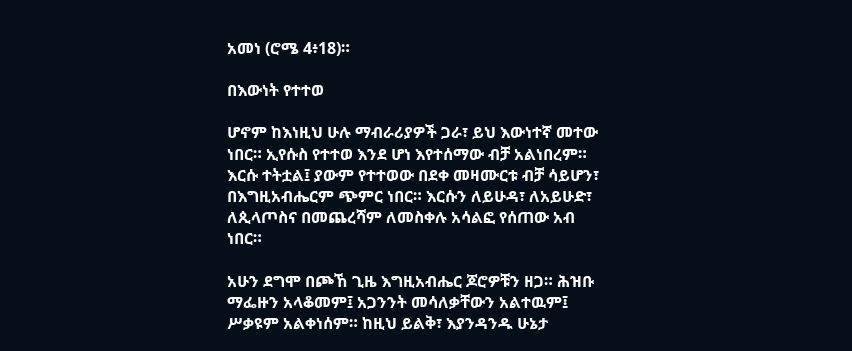አመነ (ሮሜ 4፥18)።

በእውነት የተተወ

ሆኖም ከእነዚህ ሁሉ ማብራሪያዎች ጋራ፣ ይህ እውነተኛ መተው ነበር። ኢየሱስ የተተወ እንደ ሆነ እየተሰማው ብቻ አልነበረም። እርሱ ተትቷል፤ ያውም የተተወው በደቀ መዛሙርቱ ብቻ ሳይሆን፣ በእግዚአብሔርም ጭምር ነበር። እርሱን ለይሁዳ፣ ለአይሁድ፣ ለጲላጦስና በመጨረሻም ለመስቀሉ አሳልፎ የሰጠው አብ ነበር።

አሁን ደግሞ በጮኸ ጊዜ እግዚአብሔር ጆሮዎቹን ዘጋ። ሕዝቡ ማፌዙን አላቆመም፤ አጋንንት መሳለቃቸውን አልተዉም፤ ሥቃዩም አልቀነሰም። ከዚህ ይልቅ፣ እያንዳንዱ ሁኔታ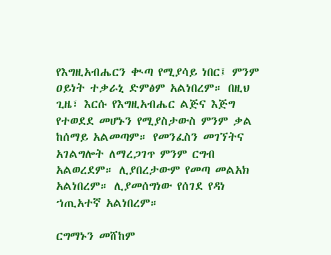የእግዚአብሔርን ቊጣ የሚያሳይ ነበር፤ ምንም ዐይነት ተቃራኒ ድምፅም አልነበረም። በዚህ ጊዜ፣ እርሱ የእግዚአብሔር ልጅና እጅግ የተወደደ መሆኑን የሚያስታውስ ምንም ቃል ከሰማይ አልመጣም። የመንፈስን መገኘትና አገልግሎት ለማረጋገጥ ምንም ርግብ አልወረደም። ሊያበረታውም የመጣ መልአክ አልነበረም። ሊያመሰግነው የሰገደ የዳነ ኀጢአተኛ አልነበረም።

ርግማኑን መሸከም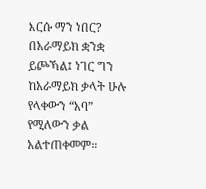እርሱ ማን ነበር? በአራማይክ ቋንቋ ይጮኻል፤ ነገር ግን ከአራማይክ ቃላት ሁሉ የላቀውን “አባ” የሚለውን ቃል አልተጠቀመም።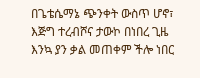በጌቴሴማኔ ጭንቀት ውስጥ ሆኖ፣ እጅግ ተረብሾና ታውኮ በነበረ ጊዜ እንኳ ያን ቃል መጠቀም ችሎ ነበር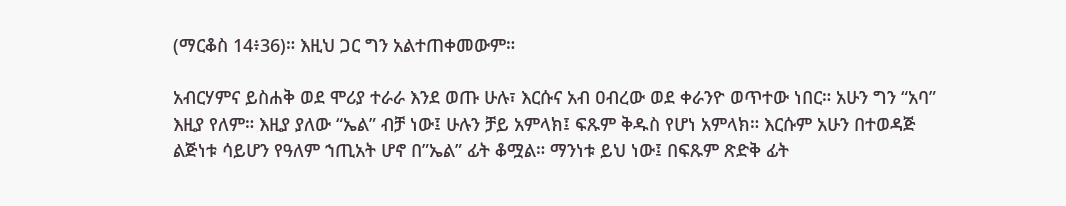(ማርቆስ 14፥36)። እዚህ ጋር ግን አልተጠቀመውም።

አብርሃምና ይስሐቅ ወደ ሞሪያ ተራራ እንደ ወጡ ሁሉ፣ እርሱና አብ ዐብረው ወደ ቀራንዮ ወጥተው ነበር። አሁን ግን “አባ” እዚያ የለም። እዚያ ያለው “ኤል” ብቻ ነው፤ ሁሉን ቻይ አምላክ፤ ፍጹም ቅዱስ የሆነ አምላክ። እርሱም አሁን በተወዳጅ ልጅነቱ ሳይሆን የዓለም ኀጢአት ሆኖ በ”ኤል” ፊት ቆሟል። ማንነቱ ይህ ነው፤ በፍጹም ጽድቅ ፊት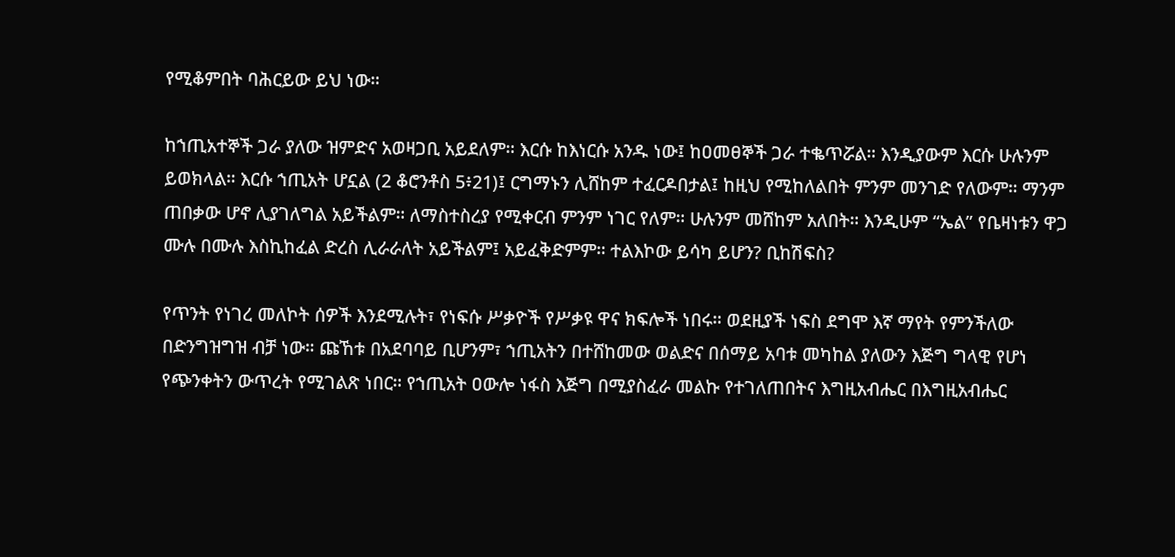የሚቆምበት ባሕርይው ይህ ነው።

ከኀጢአተኞች ጋራ ያለው ዝምድና አወዛጋቢ አይደለም። እርሱ ከእነርሱ አንዱ ነው፤ ከዐመፀኞች ጋራ ተቈጥሯል። እንዲያውም እርሱ ሁሉንም ይወክላል። እርሱ ኀጢአት ሆኗል (2 ቆሮንቶስ 5፥21)፤ ርግማኑን ሊሸከም ተፈርዶበታል፤ ከዚህ የሚከለልበት ምንም መንገድ የለውም። ማንም ጠበቃው ሆኖ ሊያገለግል አይችልም። ለማስተስረያ የሚቀርብ ምንም ነገር የለም። ሁሉንም መሸከም አለበት። እንዲሁም “ኤል” የቤዛነቱን ዋጋ ሙሉ በሙሉ እስኪከፈል ድረስ ሊራራለት አይችልም፤ አይፈቅድምም። ተልእኮው ይሳካ ይሆን? ቢከሽፍስ?

የጥንት የነገረ መለኮት ሰዎች እንደሚሉት፣ የነፍሱ ሥቃዮች የሥቃዩ ዋና ክፍሎች ነበሩ። ወደዚያች ነፍስ ደግሞ እኛ ማየት የምንችለው በድንግዝግዝ ብቻ ነው። ጩኸቱ በአደባባይ ቢሆንም፣ ኀጢአትን በተሸከመው ወልድና በሰማይ አባቱ መካከል ያለውን እጅግ ግላዊ የሆነ የጭንቀትን ውጥረት የሚገልጽ ነበር። የኀጢአት ዐውሎ ነፋስ እጅግ በሚያስፈራ መልኩ የተገለጠበትና እግዚአብሔር በእግዚአብሔር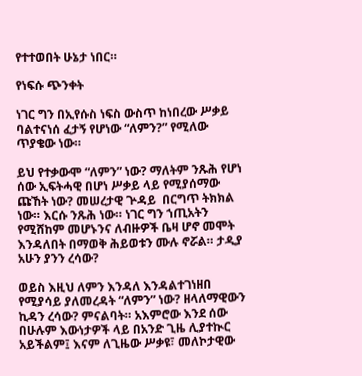የተተወበት ሁኔታ ነበር።

የነፍሱ ጭንቀት

ነገር ግን በኢየሱስ ነፍስ ውስጥ ከነበረው ሥቃይ ባልተናነሰ ፈታኝ የሆነው “ለምን?” የሚለው ጥያቄው ነው።

ይህ የተቃውሞ “ለምን” ነው? ማለትም ንጹሕ የሆነ ሰው ኢፍትሓዊ በሆነ ሥቃይ ላይ የሚያሰማው ጩኸት ነው? መሠረታዊ ጕዳይ  በርግጥ ትክክል ነው። እርሱ ንጹሕ ነው። ነገር ግን ኀጢአትን የሚሸከም መሆኑንና ለብዙዎች ቤዛ ሆኖ መሞት እንዳለበት በማወቅ ሕይወቱን ሙሉ ኖሯል። ታዲያ አሁን ያንን ረሳው?

ወይስ እዚህ ለምን እንዳለ እንዳልተገነዘበ የሚያሳይ ያለመረዳት “ለምን” ነው? ዘላለማዊውን ኪዳን ረሳው? ምናልባት። አእምሮው እንደ ሰው በሁሉም እውነታዎች ላይ በአንድ ጊዜ ሊያተኲር አይችልም፤ እናም ለጊዜው ሥቃዩ፣ መለኮታዊው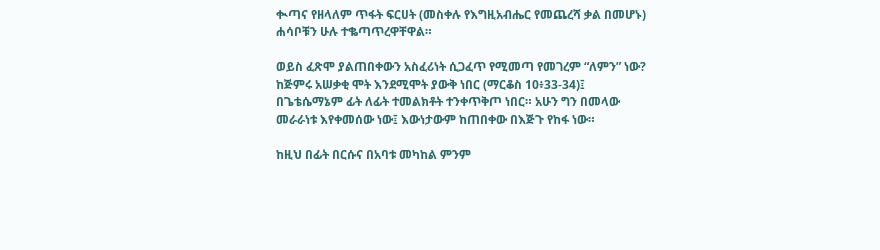ቊጣና የዘላለም ጥፋት ፍርሀት (መስቀሉ የእግዚአብሔር የመጨረሻ ቃል በመሆኑ) ሐሳቦቹን ሁሉ ተቈጣጥረዋቸዋል።

ወይስ ፈጽሞ ያልጠበቀውን አስፈሪነት ሲጋፈጥ የሚመጣ የመገረም “ለምን” ነው? ከጅምሩ አሠቃቂ ሞት እንደሚሞት ያውቅ ነበር (ማርቆስ 10፥33-34)፤ በጌቴሴማኔም ፊት ለፊት ተመልክቶት ተንቀጥቅጦ ነበር። አሁን ግን በመላው መራራነቱ እየቀመሰው ነው፤ እውነታውም ከጠበቀው በእጅጉ የከፋ ነው።

ከዚህ በፊት በርሱና በአባቱ መካከል ምንም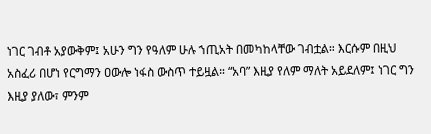ነገር ገብቶ አያውቅም፤ አሁን ግን የዓለም ሁሉ ኀጢአት በመካከላቸው ገብቷል። እርሱም በዚህ አስፈሪ በሆነ የርግማን ዐውሎ ነፋስ ውስጥ ተይዟል። “አባ” እዚያ የለም ማለት አይደለም፤ ነገር ግን እዚያ ያለው፣ ምንም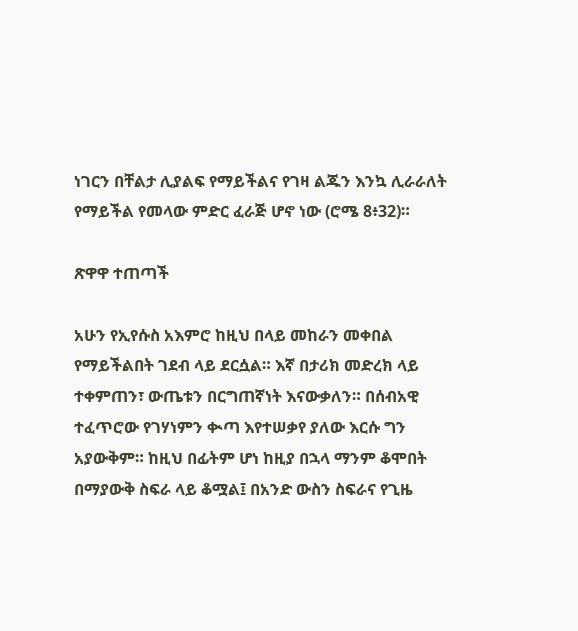ነገርን በቸልታ ሊያልፍ የማይችልና የገዛ ልጁን እንኳ ሊራራለት የማይችል የመላው ምድር ፈራጅ ሆኖ ነው (ሮሜ 8፥32)።

ጽዋዋ ተጠጣች

አሁን የኢየሱስ አእምሮ ከዚህ በላይ መከራን መቀበል የማይችልበት ገደብ ላይ ደርሷል። እኛ በታሪክ መድረክ ላይ ተቀምጠን፣ ውጤቱን በርግጠኛነት እናውቃለን። በሰብአዊ ተፈጥሮው የገሃነምን ቊጣ እየተሠቃየ ያለው እርሱ ግን አያውቅም። ከዚህ በፊትም ሆነ ከዚያ በኋላ ማንም ቆሞበት በማያውቅ ስፍራ ላይ ቆሟል፤ በአንድ ውስን ስፍራና የጊዜ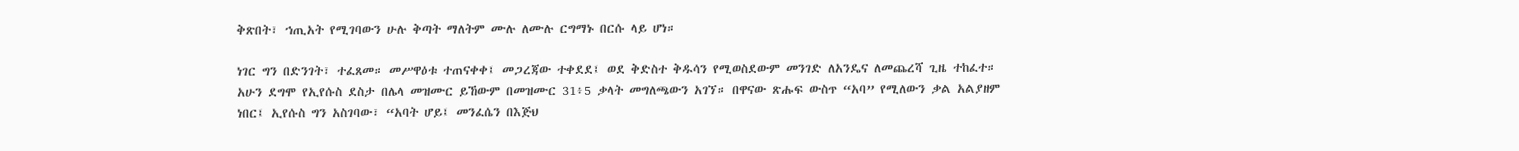ቅጽበት፣ ኀጢአት የሚገባውን ሁሉ ቅጣት ማለትም ሙሉ ለሙሉ ርግማኑ በርሱ ላይ ሆነ።

ነገር ግን በድንገት፣ ተፈጸመ። መሥዋዕቱ ተጠናቀቀ፤ መጋረጃው ተቀደደ፤ ወደ ቅድስተ ቅዱሳን የሚወስደውም መንገድ ለአንዴና ለመጨረሻ ጊዜ ተከፈተ። አሁን ደግሞ የኢየሱስ ደስታ በሌላ መዝሙር ይኸውም በመዝሙር 31፥5 ቃላት መግለጫውን አገኘ። በዋናው ጽሑፍ ውስጥ “አባ” የሚለውን ቃል አልያዘም ነበር፤ ኢየሱስ ግን አስገባው፣ “አባት ሆይ፤ መንፈሴን በእጅህ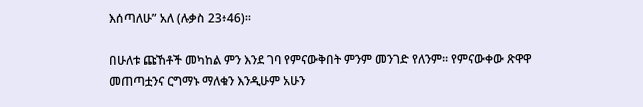እሰጣለሁ” አለ (ሉቃስ 23፥46)።

በሁለቱ ጩኸቶች መካከል ምን እንደ ገባ የምናውቅበት ምንም መንገድ የለንም። የምናውቀው ጽዋዋ መጠጣቷንና ርግማኑ ማለቁን እንዲሁም አሁን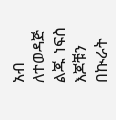አብ ለተወዳጅ ልጁ ነፍስ እጆቹን በኲራት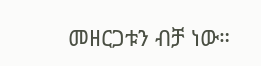መዘርጋቱን ብቻ ነው።